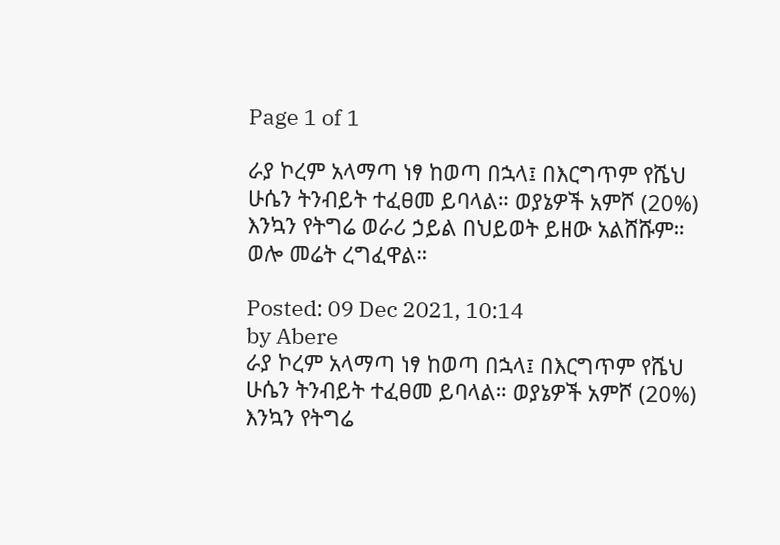Page 1 of 1

ራያ ኮረም አላማጣ ነፃ ከወጣ በኋላ፤ በእርግጥም የሼህ ሁሴን ትንብይት ተፈፀመ ይባላል። ወያኔዎች አምሾ (20%) እንኳን የትግሬ ወራሪ ኃይል በህይወት ይዘው አልሸሹም። ወሎ መሬት ረግፈዋል።

Posted: 09 Dec 2021, 10:14
by Abere
ራያ ኮረም አላማጣ ነፃ ከወጣ በኋላ፤ በእርግጥም የሼህ ሁሴን ትንብይት ተፈፀመ ይባላል። ወያኔዎች አምሾ (20%) እንኳን የትግሬ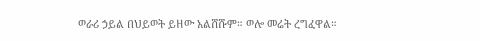ወራሪ ኃይል በህይወት ይዘው አልሸሹም። ወሎ መሬት ረግፈዋል።